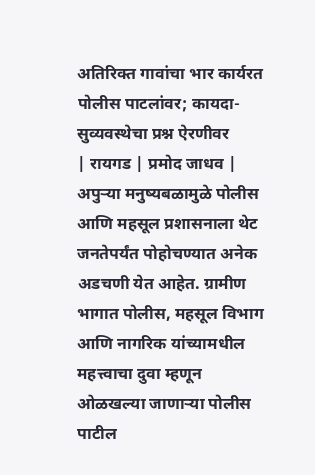अतिरिक्त गावांचा भार कार्यरत पोलीस पाटलांवर; कायदा-सुव्यवस्थेचा प्रश्न ऐरणीवर
| रायगड | प्रमोद जाधव |
अपुऱ्या मनुष्यबळामुळे पोलीस आणि महसूल प्रशासनाला थेट जनतेपर्यंत पोहोचण्यात अनेक अडचणी येत आहेत. ग्रामीण भागात पोलीस, महसूल विभाग आणि नागरिक यांच्यामधील महत्त्वाचा दुवा म्हणून ओळखल्या जाणाऱ्या पोलीस पाटील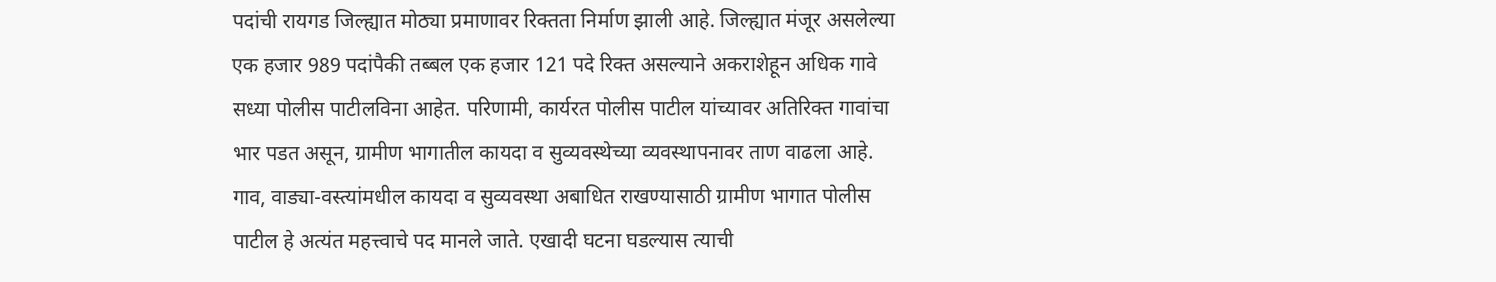पदांची रायगड जिल्ह्यात मोठ्या प्रमाणावर रिक्तता निर्माण झाली आहे. जिल्ह्यात मंजूर असलेल्या एक हजार 989 पदांपैकी तब्बल एक हजार 121 पदे रिक्त असल्याने अकराशेहून अधिक गावे सध्या पोलीस पाटीलविना आहेत. परिणामी, कार्यरत पोलीस पाटील यांच्यावर अतिरिक्त गावांचा भार पडत असून, ग्रामीण भागातील कायदा व सुव्यवस्थेच्या व्यवस्थापनावर ताण वाढला आहे.
गाव, वाड्या-वस्त्यांमधील कायदा व सुव्यवस्था अबाधित राखण्यासाठी ग्रामीण भागात पोलीस पाटील हे अत्यंत महत्त्वाचे पद मानले जाते. एखादी घटना घडल्यास त्याची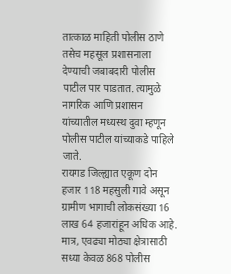तात्काळ माहिती पोलीस ठाणे तसेच महसूल प्रशासनाला देण्याची जबाबदारी पोलीस पाटील पार पाडतात. त्यामुळे नागरिक आणि प्रशासन यांच्यातील मध्यस्थ दुवा म्हणून पोलीस पाटील यांच्याकडे पाहिले जाते.
रायगड जिल्ह्यात एकूण दोन हजार 118 महसुली गावे असून ग्रामीण भागाची लोकसंख्या 16 लाख 64 हजारांहून अधिक आहे. मात्र, एवढ्या मोठ्या क्षेत्रासाठी सध्या केवळ 868 पोलीस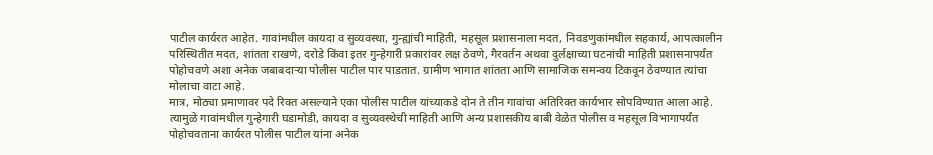पाटील कार्यरत आहेत. गावांमधील कायदा व सुव्यवस्था, गुन्ह्यांची माहिती, महसूल प्रशासनाला मदत, निवडणुकांमधील सहकार्य, आपत्कालीन परिस्थितीत मदत, शांतता राखणे, दरोडे किंवा इतर गुन्हेगारी प्रकारांवर लक्ष ठेवणे, गैरवर्तन अथवा दुर्लक्षाच्या घटनांची माहिती प्रशासनापर्यंत पोहोचवणे अशा अनेक जबाबदाऱ्या पोलीस पाटील पार पाडतात. ग्रामीण भागात शांतता आणि सामाजिक समन्वय टिकवून ठेवण्यात त्यांचा मोलाचा वाटा आहे.
मात्र, मोठ्या प्रमाणावर पदे रिक्त असल्याने एका पोलीस पाटील यांच्याकडे दोन ते तीन गावांचा अतिरिक्त कार्यभार सोपविण्यात आला आहे. त्यामुळे गावांमधील गुन्हेगारी घडामोडी, कायदा व सुव्यवस्थेची माहिती आणि अन्य प्रशासकीय बाबी वेळेत पोलीस व महसूल विभागापर्यंत पोहोचवताना कार्यरत पोलीस पाटील यांना अनेक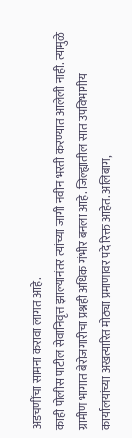अडचणींचा सामना करावा लागत आहे.
काही पोलीस पाटील सेवानिवृत्त झाल्यानंतर त्यांच्या जागी नवीन भरती करण्यात आलेली नाही. त्यामुळे ग्रामीण भागात बेरोजगारीचा प्रश्नही अधिक गंभीर बनला आहे. जिल्ह्यातील सात उपविभागीय कार्यालयांच्या अखत्यारित मोठ्या प्रमाणावर पदे रिक्त आहेत. अलिबाग,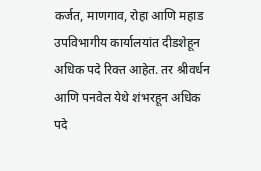कर्जत, माणगाव, रोहा आणि महाड उपविभागीय कार्यालयांत दीडशेहून अधिक पदे रिक्त आहेत. तर श्रीवर्धन आणि पनवेल येथे शंभरहून अधिक पदे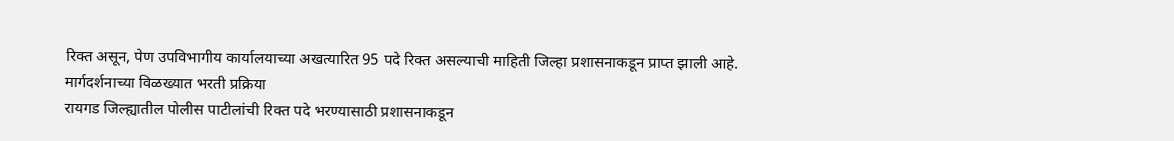रिक्त असून, पेण उपविभागीय कार्यालयाच्या अखत्यारित 95 पदे रिक्त असल्याची माहिती जिल्हा प्रशासनाकडून प्राप्त झाली आहे.
मार्गदर्शनाच्या विळख्यात भरती प्रक्रिया
रायगड जिल्ह्यातील पोलीस पाटीलांची रिक्त पदे भरण्यासाठी प्रशासनाकडून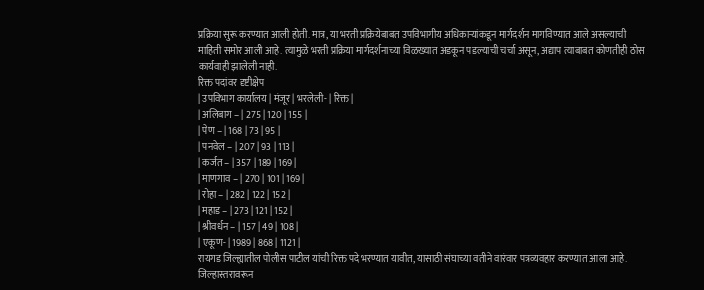प्रक्रिया सुरू करण्यात आली होती. मात्र, या भरती प्रक्रियेबाबत उपविभागीय अधिकाऱ्यांकडून मार्गदर्शन मागविण्यात आले असल्याची माहिती समोर आली आहे. त्यामुळे भरती प्रक्रिया मार्गदर्शनाच्या विळख्यात अडकून पडल्याची चर्चा असून, अद्याप त्याबाबत कोणतीही ठोस कार्यवाही झालेली नाही.
रिक्त पदांवर दृष्टीक्षेप
| उपविभाग कार्यालय | मंजूर | भरलेली- | रिक्त |
| अलिबाग – | 275 | 120 | 155 |
| पेण – | 168 | 73 | 95 |
| पनवेल – | 207 | 93 | 113 |
| कर्जत – | 357 | 189 | 169 |
| माणगाव – | 270 | 101 | 169 |
| रोहा – | 282 | 122 | 152 |
| महाड – | 273 | 121 | 152 |
| श्रीवर्धन – | 157 | 49 | 108 |
| एकूण- | 1989 | 868 | 1121 |
रायगड जिल्ह्यातील पोलीस पाटील यांची रिक्त पदे भरण्यात यावीत, यासाठी संघाच्या वतीने वारंवार पत्रव्यवहार करण्यात आला आहे. जिल्हास्तरावरून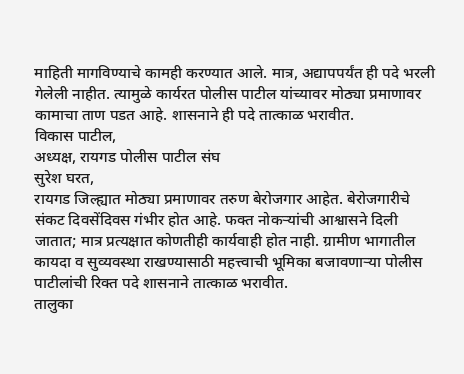माहिती मागविण्याचे कामही करण्यात आले. मात्र, अद्यापपर्यंत ही पदे भरली गेलेली नाहीत. त्यामुळे कार्यरत पोलीस पाटील यांच्यावर मोठ्या प्रमाणावर कामाचा ताण पडत आहे. शासनाने ही पदे तात्काळ भरावीत.
विकास पाटील,
अध्यक्ष, रायगड पोलीस पाटील संघ
सुरेश घरत,
रायगड जिल्ह्यात मोठ्या प्रमाणावर तरुण बेरोजगार आहेत. बेरोजगारीचे संकट दिवसेंदिवस गंभीर होत आहे. फक्त नोकऱ्यांची आश्वासने दिली जातात; मात्र प्रत्यक्षात कोणतीही कार्यवाही होत नाही. ग्रामीण भागातील कायदा व सुव्यवस्था राखण्यासाठी महत्त्वाची भूमिका बजावणाऱ्या पोलीस पाटीलांची रिक्त पदे शासनाने तात्काळ भरावीत.
तालुका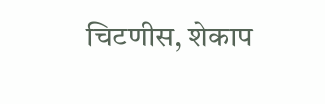चिटणीस, शेकाप